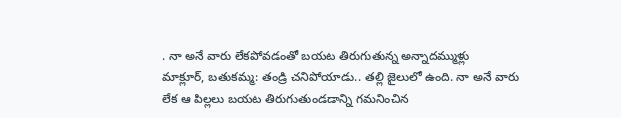. నా అనే వారు లేకపోవడంతో బయట తిరుగుతున్న అన్నాదమ్ముళ్లు
మాక్లూర్, బతుకమ్మ: తండ్రి చనిపోయాడు.. తల్లి జైలులో ఉంది. నా అనే వారు లేక ఆ పిల్లలు బయట తిరుగుతుండడాన్ని గమనించిన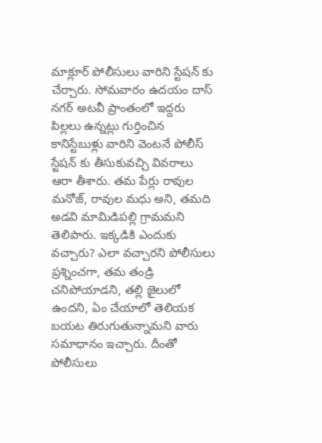మాక్లూర్ పోలీసులు వారిని స్టేషన్ కు చేర్చారు. సోమవారం ఉదయం దాస్ నగర్ అటవీ ప్రాంతంలో ఇద్దరు పిల్లలు ఉన్నట్లు గుర్తించిన కానిస్టేబుళ్లు వారిని వెంటనే పోలీస్ స్టేషన్ కు తీసుకువచ్చి వివరాలు ఆరా తీశారు. తమ పేర్లు రావుల మనోజ్, రావుల మధు అని, తమది అడవి మామిడిపల్లి గ్రామమని తెలిపారు. ఇక్కడికి ఎందుకు వచ్చారు? ఎలా వచ్చారని పోలీసులు ప్రశ్నించగా, తమ తండ్రి చనిపోయాడని, తల్లి జైలులో ఉందని, ఏం చేయాలో తెలియక బయట తిరుగుతున్నామని వారు సమాధానం ఇచ్చారు. దీంతో పోలీసులు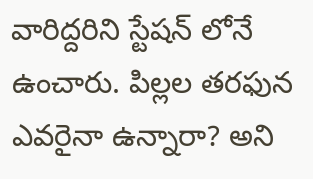వారిద్దరిని స్టేషన్ లోనే ఉంచారు. పిల్లల తరఫున ఎవరైనా ఉన్నారా? అని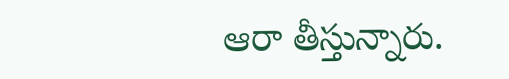ఆరా తీస్తున్నారు.